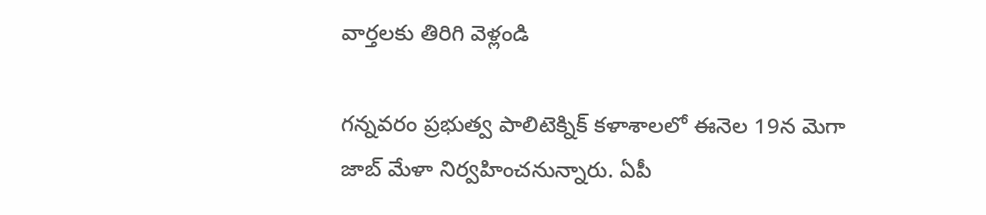వార్తలకు తిరిగి వెళ్లండి

గన్నవరం ప్రభుత్వ పాలిటెక్నిక్ కళాశాలలో ఈనెల 19న మెగా జాబ్ మేళా నిర్వహించనున్నారు. ఏపీ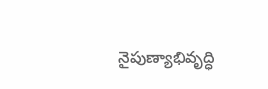నైపుణ్యాభివృద్ధి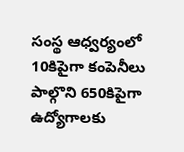సంస్థ ఆధ్వర్యంలో 10కిపైగా కంపెనీలు పాల్గొని 650కిపైగా ఉద్యోగాలకు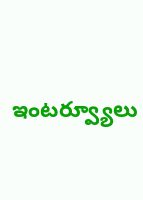ఇంటర్వ్యూలు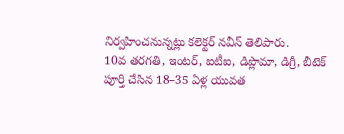నిర్వహించనున్నట్లు కలెక్టర్ నవీన్ తెలిపారు.
10వ తరగతి, ఇంటర్, ఐటీఐ, డిప్లొమా, డిగ్రీ, బీటెక్ పూర్తి చేసిన 18–35 ఏళ్ల యువత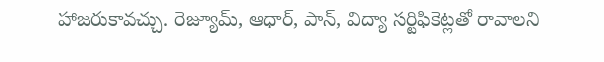హాజరుకావచ్చు. రెజ్యూమ్, ఆధార్, పాన్, విద్యా సర్టిఫికెట్లతో రావాలని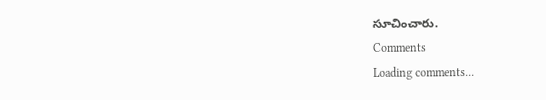సూచించారు.
Comments
Loading comments...